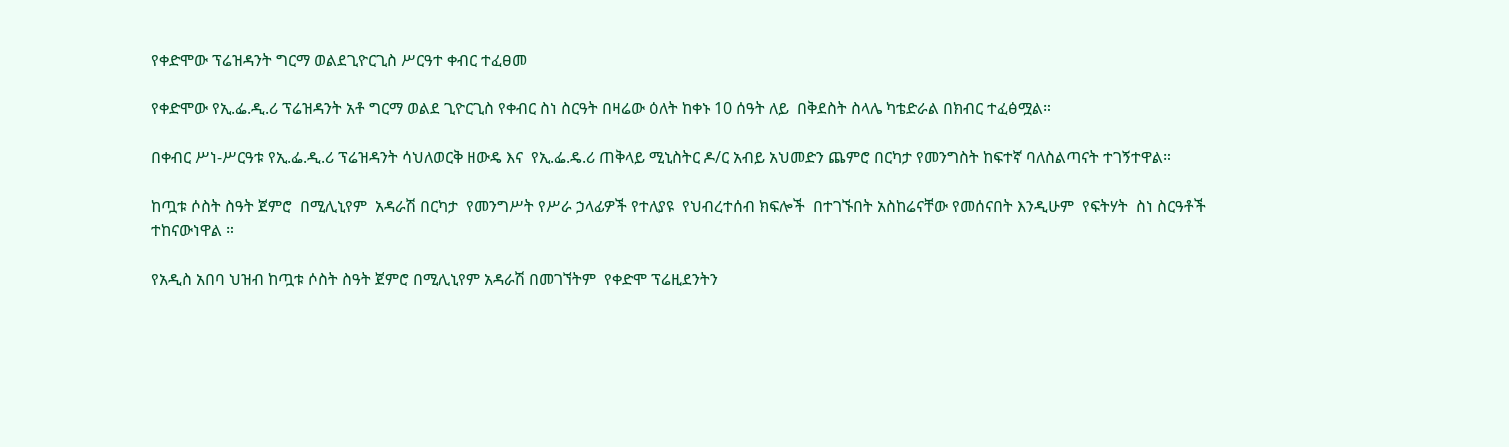የቀድሞው ፕሬዝዳንት ግርማ ወልደጊዮርጊስ ሥርዓተ ቀብር ተፈፀመ

የቀድሞው የኢ.ፌ.ዲ.ሪ ፕሬዝዳንት አቶ ግርማ ወልደ ጊዮርጊስ የቀብር ስነ ስርዓት በዛሬው ዕለት ከቀኑ 10 ሰዓት ለይ  በቅደስት ስላሌ ካቴድራል በክብር ተፈፅሟል።

በቀብር ሥነ-ሥርዓቱ የኢ.ፌ.ዲ.ሪ ፕሬዝዳንት ሳህለወርቅ ዘውዴ እና  የኢ.ፌ.ዴ.ሪ ጠቅላይ ሚኒስትር ዶ/ር አብይ አህመድን ጨምሮ በርካታ የመንግስት ከፍተኛ ባለስልጣናት ተገኝተዋል።

ከጧቱ ሶስት ስዓት ጀምሮ  በሚሊኒየም  አዳራሽ በርካታ  የመንግሥት የሥራ ኃላፊዎች የተለያዩ  የህብረተሰብ ክፍሎች  በተገኙበት አስከሬናቸው የመሰናበት እንዲሁም  የፍትሃት  ስነ ስርዓቶች   ተከናውነዋል ።

የአዲስ አበባ ህዝብ ከጧቱ ሶስት ስዓት ጀምሮ በሚሊኒየም አዳራሽ በመገኘትም  የቀድሞ ፕሬዚደንትን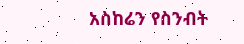አስከሬን የስንብት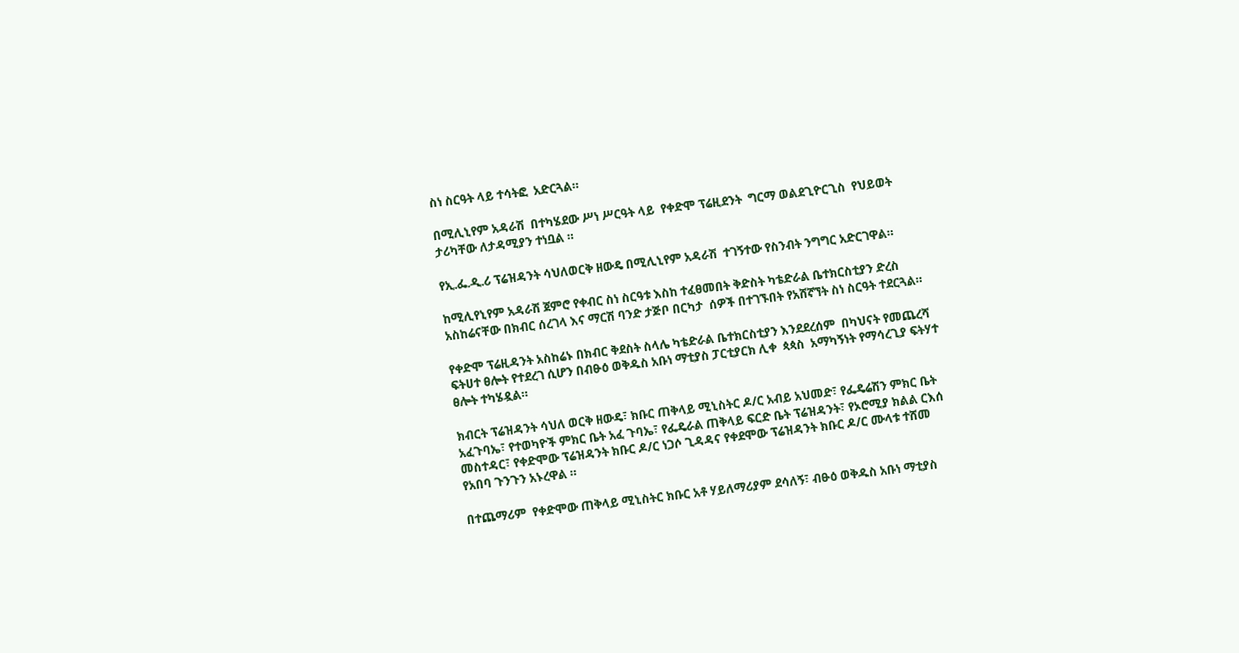ስነ ስርዓት ላይ ተሳትፎ  አድርጓል።

በሚሊኒየም አዳራሽ  በተካሄደው ሥነ ሥርዓት ላይ  የቀድሞ ፕሬዚደንት  ግርማ ወልደጊዮርጊስ  የህይወት ታሪካቸው ለታዳሚያን ተነቧል ።

የኢ.ፌ.ዲ.ሪ ፕሬዝዳንት ሳህለወርቅ ዘውዴ በሚሊኒየም አዳራሽ  ተገኝተው የስንብት ንግግር አድርገዋል።

ከሚሊየኒየም አዳራሽ ጀምሮ የቀብር ስነ ስርዓቱ እስከ ተፈፀመበት ቅድስት ካቴድራል ቤተክርስቲያን ድረስ አስከሬናቸው በክብር ሰረገላ እና ማርሽ ባንድ ታጅቦ በርካታ  ሰዎች በተገኙበት የአሸኛኘት ስነ ስርዓት ተደርጓል።

የቀድሞ ፕሬዚዳንት አስከሬኑ በክብር ቅደስት ስላሌ ካቴድራል ቤተክርስቲያን እንደደረሰም  በካህናት የመጨረሻ ፍትሀተ ፀሎት የተደረገ ሲሆን በብፁዕ ወቅዱስ አቡነ ማቲያስ ፓርቲያርክ ሊቀ  ጳጳስ  አማካኝነት የማሳረጊያ ፍትሃተ ፀሎት ተካሄዷል።

ክብርት ፕሬዝዳንት ሳህለ ወርቅ ዘውዴ፣ ክቡር ጠቅላይ ሚኒስትር ዶ/ር አብይ አህመድ፣ የፌዴሬሽን ምክር ቤት አፈጉባኤ፣ የተወካዮች ምክር ቤት አፈ ጉባኤ፣ የፌዴራል ጠቅላይ ፍርድ ቤት ፕሬዝዳንት፣ የኦሮሚያ ክልል ርእሰ መስተዳር፣ የቀድሞው ፕሬዝዳንት ክቡር ዶ/ር ነጋሶ ጊዳዳና የቀደሞው ፕሬዝዳንት ክቡር ዶ/ር ሙላቱ ተሸመ የአበባ ጉንጉን አኑረዋል ።

በተጨማሪም  የቀድሞው ጠቅላይ ሚኒስትር ክቡር አቶ ሃይለማሪያም ደሳለኝ፣ ብፁዕ ወቅዱስ አቡነ ማቲያስ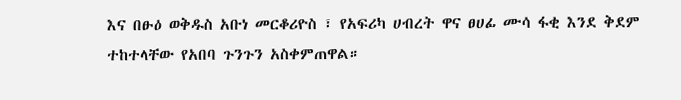እና በፁዕ ወቅዱስ አቡነ መርቆሪዮስ ፣ የአፍሪካ ሀብረት ዋና ፀሀፊ ሙሳ ፋቂ እንደ ቅደም ተከተላቸው የአበባ ጉንጉን አስቀምጠዋል።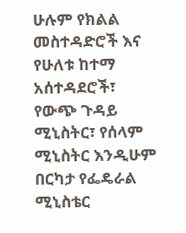ሁሉም የክልል መስተዳድሮች እና የሁለቱ ከተማ አሰተዳደሮች፣ የውጭ ጉዳይ ሚኒስትር፣ የሰላም ሚኒስትር እንዲሁም በርካታ የፌዴራል ሚኒስቴር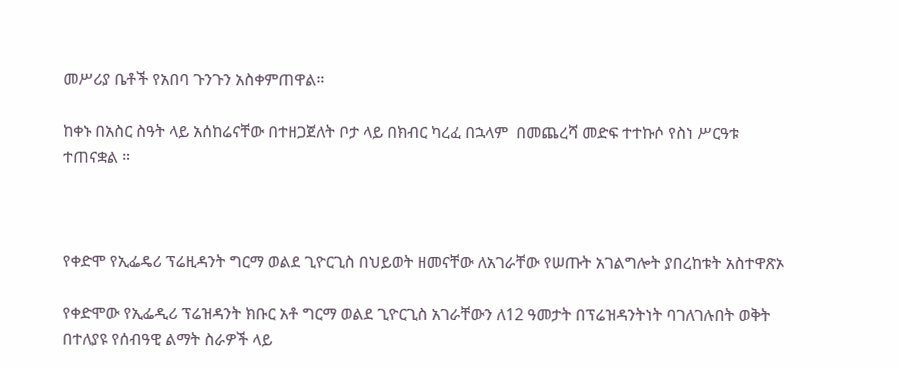መሥሪያ ቤቶች የአበባ ጉንጉን አስቀምጠዋል።

ከቀኑ በአስር ስዓት ላይ አሰከሬናቸው በተዘጋጀለት ቦታ ላይ በክብር ካረፈ በኋላም  በመጨረሻ መድፍ ተተኩሶ የስነ ሥርዓቱ ተጠናቋል ።



የቀድሞ የኢፌዴሪ ፕሬዚዳንት ግርማ ወልደ ጊዮርጊስ በህይወት ዘመናቸው ለአገራቸው የሠጡት አገልግሎት ያበረከቱት አስተዋጽኦ

የቀድሞው የኢፌዲሪ ፕሬዝዳንት ክቡር አቶ ግርማ ወልደ ጊዮርጊስ አገራቸውን ለ12 ዓመታት በፕሬዝዳንትነት ባገለገሉበት ወቅት በተለያዩ የሰብዓዊ ልማት ስራዎች ላይ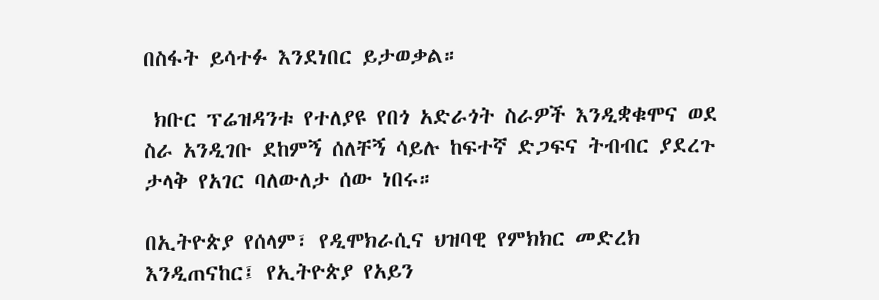በስፋት ይሳተፉ እንደነበር ይታወቃል።

 ክቡር ፕሬዝዳንቱ የተለያዩ የበጎ አድራጎት ስራዎች እንዲቋቁሞና ወደ ስራ አንዲገቡ ደከምኝ ሰለቸኝ ሳይሉ ከፍተኛ ድጋፍና ትብብር ያደረጉ ታላቅ የአገር ባለውለታ ሰው ነበሩ።

በኢትዮጵያ የሰላም፣ የዲሞክራሲና ህዝባዊ የምክክር መድረክ እንዲጠናከር፤ የኢትዮጵያ የአይን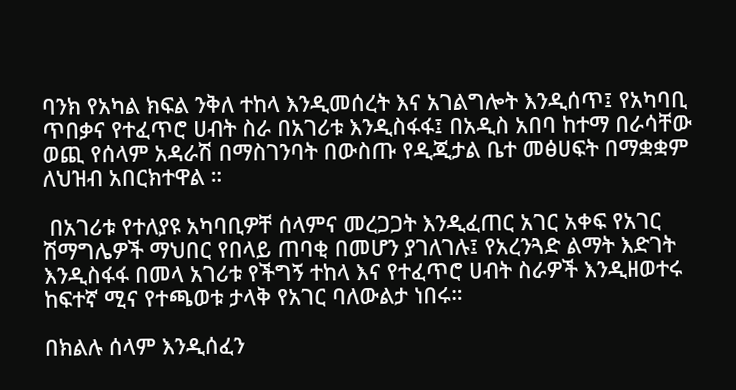ባንክ የአካል ክፍል ንቅለ ተከላ እንዲመሰረት እና አገልግሎት እንዲሰጥ፤ የአካባቢ ጥበቃና የተፈጥሮ ሀብት ስራ በአገሪቱ እንዲስፋፋ፤ በአዲስ አበባ ከተማ በራሳቸው ወጪ የሰላም አዳራሽ በማስገንባት በውስጡ የዲጂታል ቤተ መፅሀፍት በማቋቋም ለህዝብ አበርክተዋል ።

 በአገሪቱ የተለያዩ አካባቢዎቸ ሰላምና መረጋጋት እንዲፈጠር አገር አቀፍ የአገር ሽማግሌዎች ማህበር የበላይ ጠባቂ በመሆን ያገለገሉ፤ የአረንጓድ ልማት እድገት እንዲስፋፋ በመላ አገሪቱ የችግኝ ተከላ እና የተፈጥሮ ሀብት ስራዎች እንዲዘወተሩ ከፍተኛ ሚና የተጫወቱ ታላቅ የአገር ባለውልታ ነበሩ።

በክልሉ ሰላም እንዲሰፈን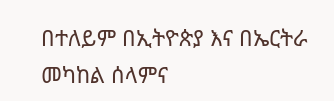በተለይም በኢትዮጵያ እና በኤርትራ መካከል ሰላምና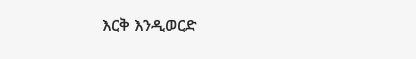እርቅ እንዲወርድ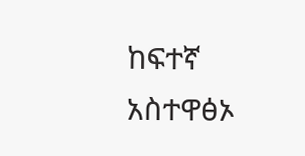ከፍተኛ አስተዋፅኦ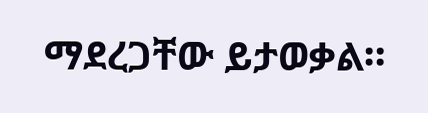ማደረጋቸው ይታወቃል።